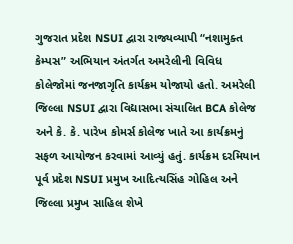ગુજરાત પ્રદેશ NSUI દ્વારા રાજ્યવ્યાપી “નશામુક્ત કેમ્પસ” અભિયાન અંતર્ગત અમરેલીની વિવિધ કોલેજોમાં જનજાગૃતિ કાર્યક્રમ યોજાયો હતો. અમરેલી જિલ્લા NSUI દ્વારા વિદ્યાસભા સંચાલિત BCA કોલેજ અને કે. કે. પારેખ કોમર્સ કોલેજ ખાતે આ કાર્યક્રમનું સફળ આયોજન કરવામાં આવ્યું હતું. કાર્યક્રમ દરમિયાન પૂર્વ પ્રદેશ NSUI પ્રમુખ આદિત્યસિંહ ગોહિલ અને જિલ્લા પ્રમુખ સાહિલ શેખે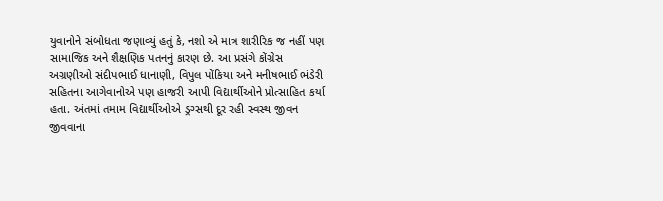યુવાનોને સંબોધતા જણાવ્યું હતું કે, નશો એ માત્ર શારીરિક જ નહીં પણ સામાજિક અને શૈક્ષણિક પતનનું કારણ છે. આ પ્રસંગે કોંગ્રેસ અગ્રણીઓ સંદીપભાઈ ધાનાણી, વિપુલ પોંકિયા અને મનીષભાઈ ભંડેરી સહિતના આગેવાનોએ પણ હાજરી આપી વિદ્યાર્થીઓને પ્રોત્સાહિત કર્યા હતા. અંતમાં તમામ વિદ્યાર્થીઓએ ડ્રગ્સથી દૂર રહી સ્વસ્થ જીવન જીવવાના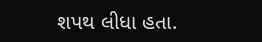શપથ લીધા હતા.